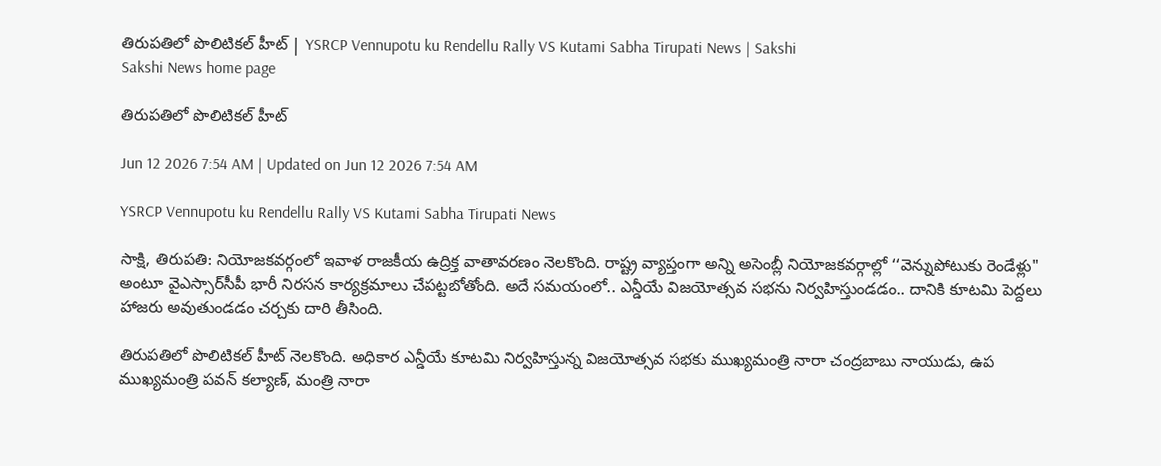తిరుపతిలో పొలిటికల్ హీట్ | YSRCP Vennupotu ku Rendellu Rally VS Kutami Sabha Tirupati News | Sakshi
Sakshi News home page

తిరుపతిలో పొలిటికల్ హీట్

Jun 12 2026 7:54 AM | Updated on Jun 12 2026 7:54 AM

YSRCP Vennupotu ku Rendellu Rally VS Kutami Sabha Tirupati News

సాక్షి, తిరుపతి: నియోజకవర్గంలో ఇవాళ రాజకీయ ఉద్రిక్త వాతావరణం నెలకొంది. రాష్ట్ర వ్యాప్తంగా అన్ని అసెంబ్లీ నియోజకవర్గాల్లో ‘‘వెన్నుపోటుకు రెండేళ్లు" అంటూ వైఎస్సార్‌సీపీ భారీ నిరసన కార్యక్రమాలు చేపట్టబోతోంది. అదే సమయంలో.. ఎన్డీయే విజయోత్సవ సభను నిర్వహిస్తుండడం.. దానికి కూటమి పెద్దలు హాజరు అవుతుండడం చర్చకు దారి తీసింది.

తిరుపతిలో పొలిటికల్‌ హీట్‌ నెలకొంది. అధికార ఎన్డీయే కూటమి నిర్వహిస్తున్న విజయోత్సవ సభకు ముఖ్యమంత్రి నారా చంద్రబాబు నాయుడు, ఉప ముఖ్యమంత్రి పవన్‌ కల్యాణ్‌, మంత్రి నారా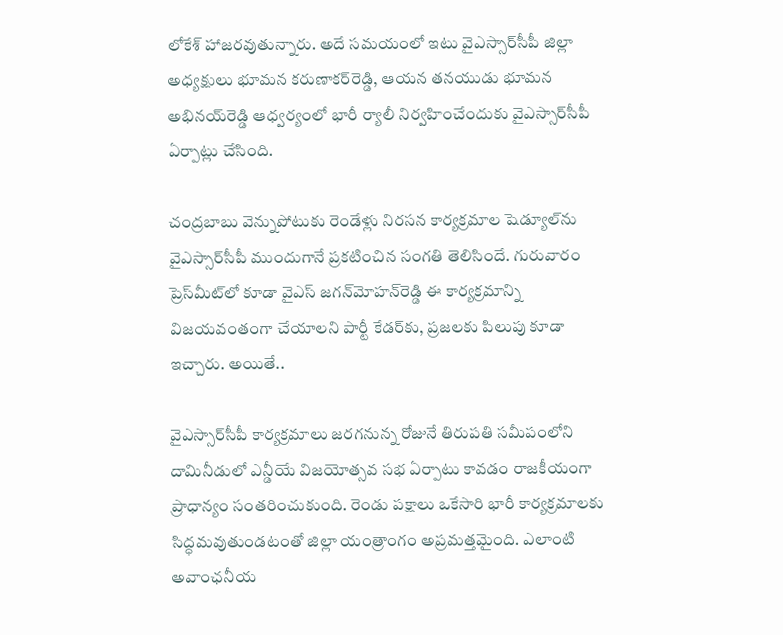లోకేశ్‌ హాజరవుతున్నారు. అదే సమయంలో ఇటు వైఎస్సార్‌సీపీ జిల్లా అధ్యక్షులు భూమన కరుణాకర్‌రెడ్డి, ఆయన తనయుడు భూమన అభినయ్‌రెడ్డి ఆధ్వర్యంలో భారీ ర్యాలీ నిర్వహించేందుకు వైఎస్సార్‌సీపీ ఏర్పాట్లు చేసింది.

చంద్రబాబు వెన్నుపోటుకు రెండేళ్లు నిరసన కార్యక్రమాల షెడ్యూల్‌ను వైఎస్సార్‌సీపీ ముందుగానే ప్రకటించిన సంగతి తెలిసిందే. గురువారం ప్రెస్‌మీట్‌లో కూడా వైఎస్‌ జగన్‌మోహన్‌రెడ్డి ఈ కార్యక్రమాన్ని విజయవంతంగా చేయాలని పార్టీ కేడర్‌కు, ప్రజలకు పిలుపు కూడా ఇచ్చారు. అయితే..

వైఎస్సార్‌సీపీ కార్యక్రమాలు జరగనున్న రోజునే తిరుపతి సమీపంలోని దామినీడులో ఎన్డీయే విజయోత్సవ సభ ఏర్పాటు కావడం రాజకీయంగా ప్రాధాన్యం సంతరించుకుంది. రెండు పక్షాలు ఒకేసారి భారీ కార్యక్రమాలకు సిద్ధమవుతుండటంతో జిల్లా యంత్రాంగం అప్రమత్తమైంది. ఎలాంటి అవాంఛనీయ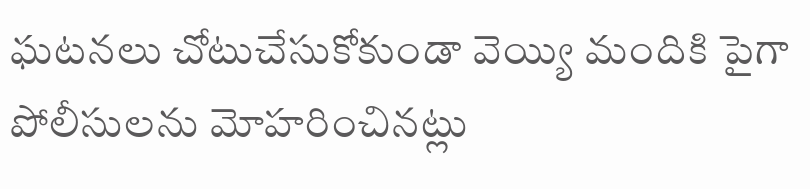ఘటనలు చోటుచేసుకోకుండా వెయ్యి మందికి పైగా పోలీసులను మోహరించినట్లు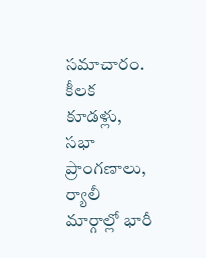సమాచారం. కీలక కూడళ్లు, సభా ప్రాంగణాలు, ర్యాలీ మార్గాల్లో భారీ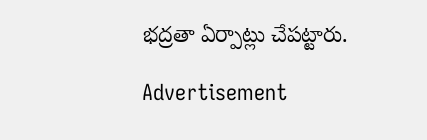భద్రతా ఏర్పాట్లు చేపట్టారు.

Advertisement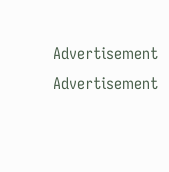Advertisement
Advertisement